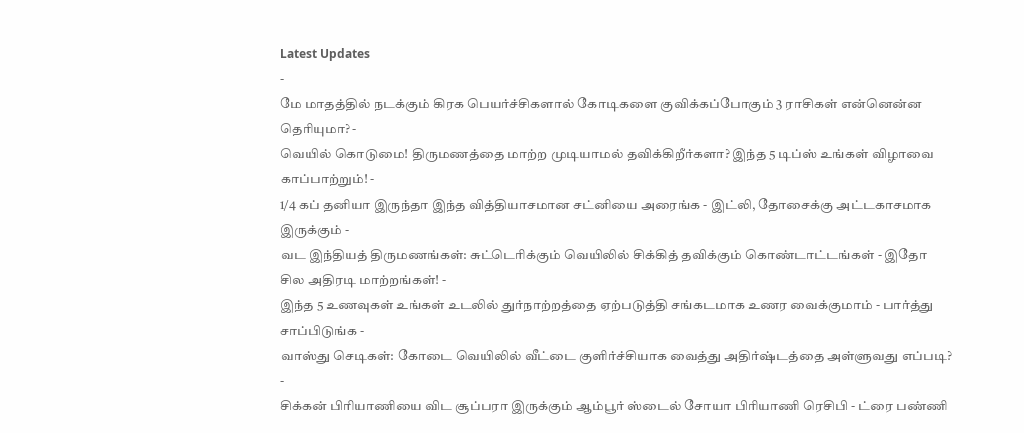Latest Updates
-
மே மாதத்தில் நடக்கும் கிரக பெயர்ச்சிகளால் கோடிகளை குவிக்கப்போகும் 3 ராசிகள் என்னென்ன தெரியுமா? -
வெயில் கொடுமை! திருமணத்தை மாற்ற முடியாமல் தவிக்கிறீர்களா? இந்த 5 டிப்ஸ் உங்கள் விழாவை காப்பாற்றும்! -
1/4 கப் தனியா இருந்தா இந்த வித்தியாசமான சட்னியை அரைங்க - இட்லி, தோசைக்கு அட்டகாசமாக இருக்கும் -
வட இந்தியத் திருமணங்கள்: சுட்டெரிக்கும் வெயிலில் சிக்கித் தவிக்கும் கொண்டாட்டங்கள் - இதோ சில அதிரடி மாற்றங்கள்! -
இந்த 5 உணவுகள் உங்கள் உடலில் துர்நாற்றத்தை ஏற்படுத்தி சங்கடமாக உணர வைக்குமாம் - பார்த்து சாப்பிடுங்க -
வாஸ்து செடிகள்: கோடை வெயிலில் வீட்டை குளிர்ச்சியாக வைத்து அதிர்ஷ்டத்தை அள்ளுவது எப்படி? -
சிக்கன் பிரியாணியை விட சூப்பரா இருக்கும் ஆம்பூர் ஸ்டைல் சோயா பிரியாணி ரெசிபி - ட்ரை பண்ணி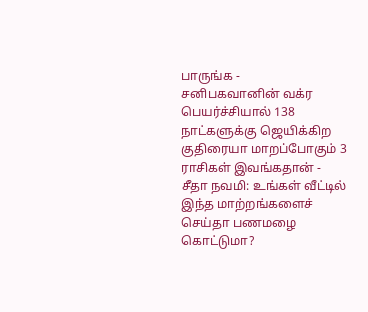பாருங்க -
சனிபகவானின் வக்ர பெயர்ச்சியால் 138 நாட்களுக்கு ஜெயிக்கிற குதிரையா மாறப்போகும் 3 ராசிகள் இவங்கதான் -
சீதா நவமி: உங்கள் வீட்டில் இந்த மாற்றங்களைச் செய்தா பணமழை கொட்டுமா?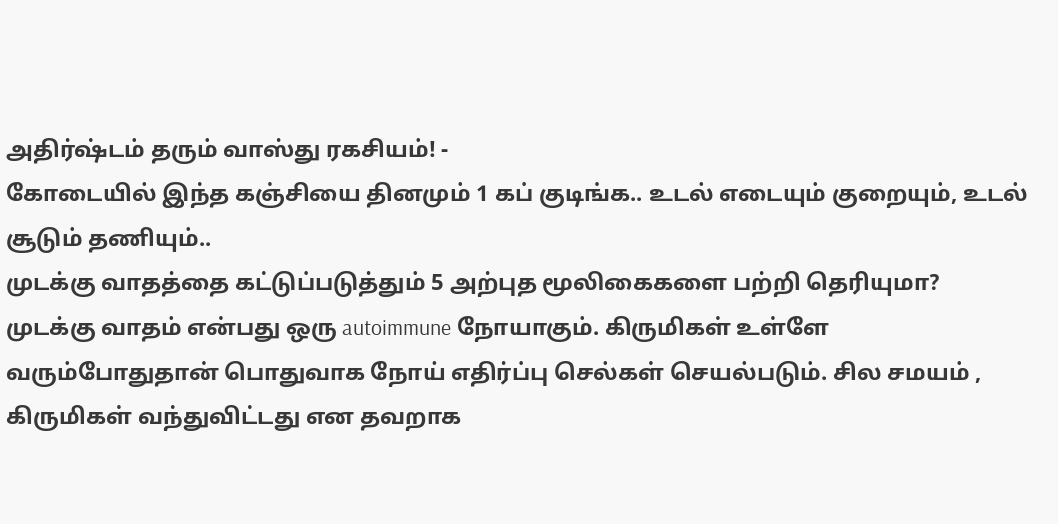அதிர்ஷ்டம் தரும் வாஸ்து ரகசியம்! -
கோடையில் இந்த கஞ்சியை தினமும் 1 கப் குடிங்க.. உடல் எடையும் குறையும், உடல் சூடும் தணியும்..
முடக்கு வாதத்தை கட்டுப்படுத்தும் 5 அற்புத மூலிகைகளை பற்றி தெரியுமா?
முடக்கு வாதம் என்பது ஒரு autoimmune நோயாகும். கிருமிகள் உள்ளே வரும்போதுதான் பொதுவாக நோய் எதிர்ப்பு செல்கள் செயல்படும். சில சமயம் , கிருமிகள் வந்துவிட்டது என தவறாக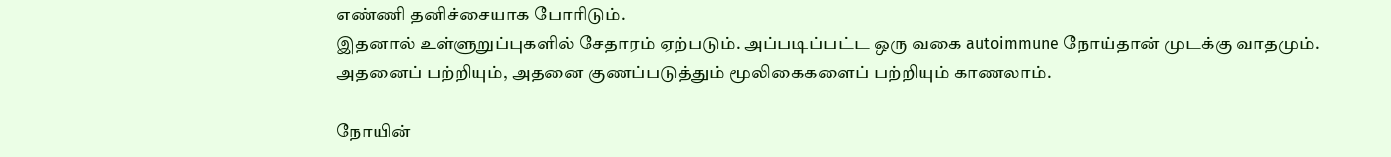எண்ணி தனிச்சையாக போரிடும்.
இதனால் உள்ளுறுப்புகளில் சேதாரம் ஏற்படும். அப்படிப்பட்ட ஒரு வகை autoimmune நோய்தான் முடக்கு வாதமும். அதனைப் பற்றியும், அதனை குணப்படுத்தும் மூலிகைகளைப் பற்றியும் காணலாம்.

நோயின்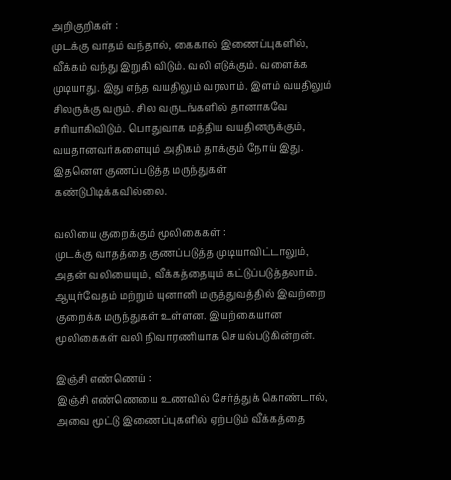அறிகுறிகள் :
முடக்கு வாதம் வந்தால், கைகால் இணைப்புகளில், வீக்கம் வந்து இறுகி விடும். வலி எடுக்கும். வளைக்க முடியாது. இது எந்த வயதிலும் வரலாம். இளம் வயதிலும் சிலருக்கு வரும். சில வருடங்களில் தானாகவே சரியாகிவிடும். பொதுவாக மத்திய வயதினருக்கும், வயதானவர்களையும் அதிகம் தாக்கும் நோய் இது. இதனௌ குணப்படுத்த மருந்துகள் கண்டுபிடிக்கவில்லை.

வலியை குறைக்கும் மூலிகைகள் :
முடக்கு வாதத்தை குணப்படுத்த முடியாவிட்டாலும், அதன் வலியையும், வீக்கத்தையும் கட்டுப்படுத்தலாம். ஆயுர்வேதம் மற்றும் யுனானி மருத்துவத்தில் இவற்றை குறைக்க மருந்துகள் உள்ளன. இயற்கையான மூலிகைகள் வலி நிவாரணியாக செயல்படுகின்றன்.

இஞ்சி எண்ணெய் :
இஞ்சி எண்ணெயை உணவில் சேர்த்துக் கொண்டால், அவை மூட்டு இணைப்புகளில் ஏற்படும் வீக்கத்தை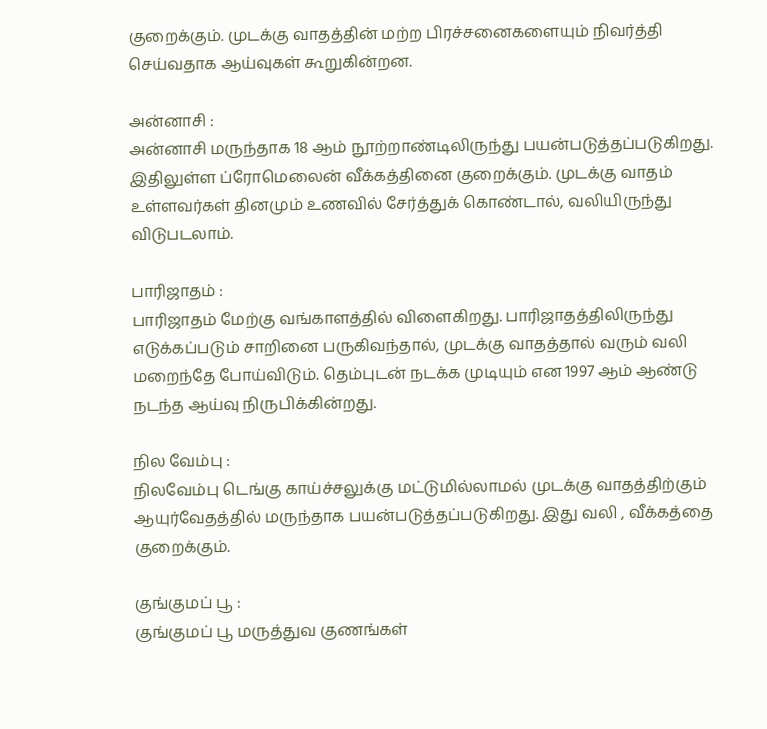குறைக்கும். முடக்கு வாதத்தின் மற்ற பிரச்சனைகளையும் நிவர்த்தி செய்வதாக ஆய்வுகள் கூறுகின்றன.

அன்னாசி :
அன்னாசி மருந்தாக 18 ஆம் நூற்றாண்டிலிருந்து பயன்படுத்தப்படுகிறது. இதிலுள்ள ப்ரோமெலைன் வீக்கத்தினை குறைக்கும். முடக்கு வாதம் உள்ளவர்கள் தினமும் உணவில் சேர்த்துக் கொண்டால், வலியிருந்து விடுபடலாம்.

பாரிஜாதம் :
பாரிஜாதம் மேற்கு வங்காளத்தில் விளைகிறது. பாரிஜாதத்திலிருந்து எடுக்கப்படும் சாறினை பருகிவந்தால், முடக்கு வாதத்தால் வரும் வலி மறைந்தே போய்விடும். தெம்புடன் நடக்க முடியும் என 1997 ஆம் ஆண்டு நடந்த ஆய்வு நிருபிக்கின்றது.

நில வேம்பு :
நிலவேம்பு டெங்கு காய்ச்சலுக்கு மட்டுமில்லாமல் முடக்கு வாதத்திற்கும் ஆயுர்வேதத்தில் மருந்தாக பயன்படுத்தப்படுகிறது. இது வலி , வீக்கத்தை குறைக்கும்.

குங்குமப் பூ :
குங்குமப் பூ மருத்துவ குணங்கள்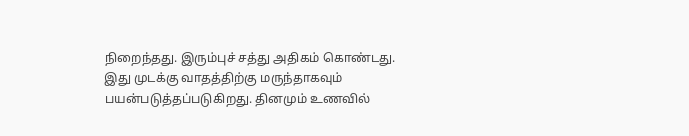நிறைந்தது. இரும்புச் சத்து அதிகம் கொண்டது. இது முடக்கு வாதத்திற்கு மருந்தாகவும் பயன்படுத்தப்படுகிறது. தினமும் உணவில்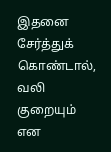இதனை சேர்த்துக் கொண்டால், வலி குறையும் என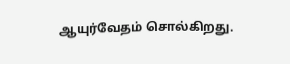ஆயுர்வேதம் சொல்கிறது.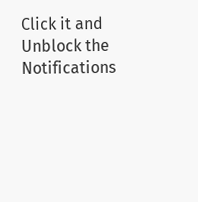Click it and Unblock the Notifications